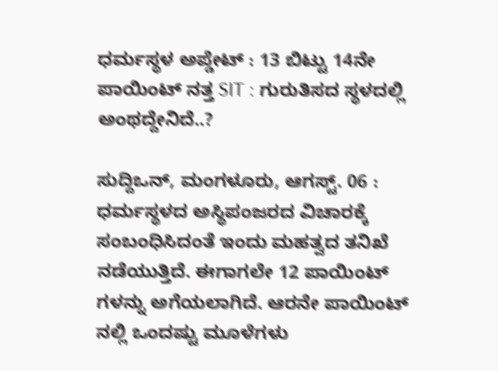ಧರ್ಮಸ್ಥಳ ಅಪ್ಡೇಟ್ : 13 ಬಿಟ್ಟು 14ನೇ ಪಾಯಿಂಟ್ ನತ್ತ SIT : ಗುರುತಿಸದ ಸ್ಥಳದಲ್ಲಿ ಅಂಥದ್ದೇನಿದೆ..?

ಸುದ್ದಿಒನ್, ಮಂಗಳೂರು, ಆಗಸ್ಟ್. 06 : ಧರ್ಮಸ್ಥಳದ ಅಸ್ಥಿಪಂಜರದ ವಿಚಾರಕ್ಕೆ ಸಂಬಂಧಿಸಿದಂತೆ ಇಂದು ಮಹತ್ವದ ತನಿಖೆ ನಡೆಯುತ್ತಿದೆ. ಈಗಾಗಲೇ 12 ಪಾಯಿಂಟ್ ಗಳನ್ನು ಅಗೆಯಲಾಗಿದೆ. ಆರನೇ ಪಾಯಿಂಟ್ ನಲ್ಲಿ ಒಂದಷ್ಟು ಮೂಳೆಗಳು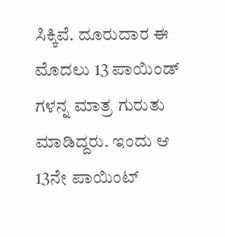ಸಿಕ್ಕಿವೆ. ದೂರುದಾರ ಈ ಮೊದಲು 13 ಪಾಯಿಂಡ್ ಗಳನ್ನ ಮಾತ್ರ ಗುರುತು ಮಾಡಿದ್ದರು. ಇಂದು ಆ 13ನೇ ಪಾಯಿಂಟ್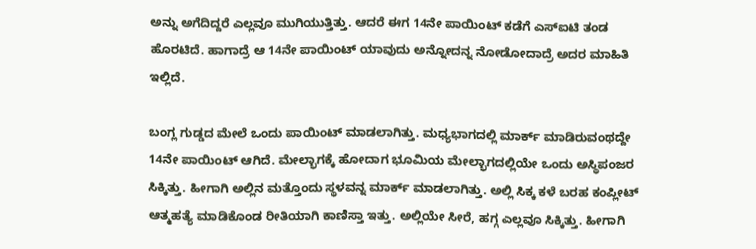ಅನ್ನು ಅಗೆದಿದ್ದರೆ ಎಲ್ಲವೂ ಮುಗಿಯುತ್ತಿತ್ತು. ಆದರೆ ಈಗ 14ನೇ ಪಾಯಿಂಟ್ ಕಡೆಗೆ ಎಸ್ಐಟಿ ತಂಡ ಹೊರಟಿದೆ. ಹಾಗಾದ್ರೆ ಆ 14ನೇ ಪಾಯಿಂಟ್ ಯಾವುದು ಅನ್ನೋದನ್ನ ನೋಡೋದಾದ್ರೆ ಅದರ ಮಾಹಿತಿ ಇಲ್ಲಿದೆ.

ಬಂಗ್ಲ ಗುಡ್ಡದ ಮೇಲೆ ಒಂದು ಪಾಯಿಂಟ್ ಮಾಡಲಾಗಿತ್ತು. ಮಧ್ಯಭಾಗದಲ್ಲಿ ಮಾರ್ಕ್ ಮಾಡಿರುವಂಥದ್ದೇ 14ನೇ ಪಾಯಿಂಟ್ ಆಗಿದೆ. ಮೇಲ್ಭಾಗಕ್ಕೆ ಹೋದಾಗ ಭೂಮಿಯ ಮೇಲ್ಭಾಗದಲ್ಲಿಯೇ ಒಂದು ಅಸ್ಥಿಪಂಜರ ಸಿಕ್ಕಿತ್ತು. ಹೀಗಾಗಿ ಅಲ್ಲಿನ ಮತ್ತೊಂದು ಸ್ಥಳವನ್ನ ಮಾರ್ಕ್ ಮಾಡಲಾಗಿತ್ತು. ಅಲ್ಲಿ ಸಿಕ್ಕ ಕಳೆ ಬರಹ ಕಂಪ್ಲೀಟ್ ಆತ್ಮಹತ್ಯೆ ಮಾಡಿಕೊಂಡ ರೀತಿಯಾಗಿ ಕಾಣಿಸ್ತಾ ಇತ್ತು. ಅಲ್ಲಿಯೇ ಸೀರೆ, ಹಗ್ಗ ಎಲ್ಲವೂ ಸಿಕ್ಕಿತ್ತು. ಹೀಗಾಗಿ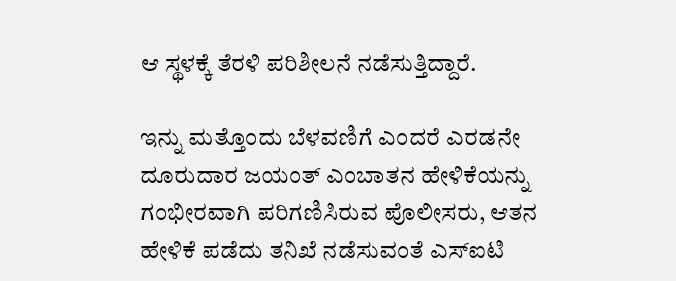ಆ ಸ್ಥಳಕ್ಕೆ ತೆರಳಿ ಪರಿಶೀಲನೆ ನಡೆಸುತ್ತಿದ್ದಾರೆ.

ಇನ್ನು ಮತ್ತೊಂದು ಬೆಳವಣಿಗೆ ಎಂದರೆ ಎರಡನೇ ದೂರುದಾರ ಜಯಂತ್ ಎಂಬಾತನ ಹೇಳಿಕೆಯನ್ನು ಗಂಭೀರವಾಗಿ ಪರಿಗಣಿಸಿರುವ ಪೊಲೀಸರು, ಆತನ ಹೇಳಿಕೆ ಪಡೆದು ತನಿಖೆ ನಡೆಸುವಂತೆ ಎಸ್ಐಟಿ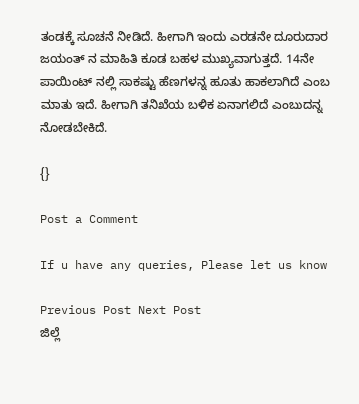ತಂಡಕ್ಕೆ ಸೂಚನೆ ನೀಡಿದೆ. ಹೀಗಾಗಿ ಇಂದು ಎರಡನೇ ದೂರುದಾರ ಜಯಂತ್ ನ ಮಾಹಿತಿ ಕೂಡ ಬಹಳ ಮುಖ್ಯವಾಗುತ್ತದೆ. 14ನೇ ಪಾಯಿಂಟ್ ನಲ್ಲಿ ಸಾಕಷ್ಟು ಹೆಣಗಳನ್ನ ಹೂತು ಹಾಕಲಾಗಿದೆ ಎಂಬ ಮಾತು ಇದೆ. ಹೀಗಾಗಿ ತನಿಖೆಯ ಬಳಿಕ ಏನಾಗಲಿದೆ ಎಂಬುದನ್ನ ನೋಡಬೇಕಿದೆ.

{}

Post a Comment

If u have any queries, Please let us know

Previous Post Next Post
ಜಿಲ್ಲೆ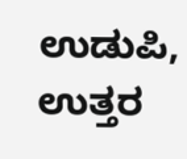ಉಡುಪಿ, ಉತ್ತರ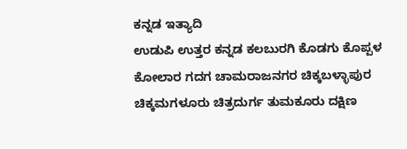ಕನ್ನಡ ಇತ್ಯಾದಿ
ಉಡುಪಿ ಉತ್ತರ ಕನ್ನಡ ಕಲಬುರಗಿ ಕೊಡಗು ಕೊಪ್ಪಳ ಕೋಲಾರ ಗದಗ ಚಾಮರಾಜನಗರ ಚಿಕ್ಕಬಳ್ಳಾಪುರ
ಚಿಕ್ಕಮಗಳೂರು ಚಿತ್ರದುರ್ಗ ತುಮಕೂರು ದಕ್ಷಿಣ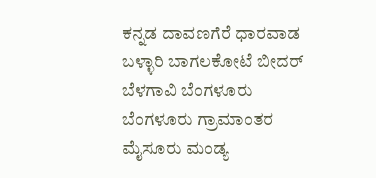ಕನ್ನಡ ದಾವಣಗೆರೆ ಧಾರವಾಡ ಬಳ್ಳಾರಿ ಬಾಗಲಕೋಟೆ ಬೀದರ್
ಬೆಳಗಾವಿ ಬೆಂಗಳೂರು ಬೆಂಗಳೂರು ಗ್ರಾಮಾಂತರ ಮೈಸೂರು ಮಂಡ್ಯ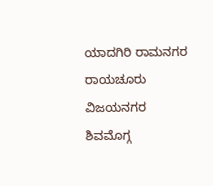ಯಾದಗಿರಿ ರಾಮನಗರ ರಾಯಚೂರು ವಿಜಯನಗರ
ಶಿವಮೊಗ್ಗ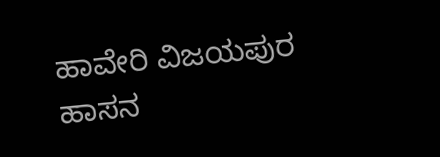ಹಾವೇರಿ ವಿಜಯಪುರ ಹಾಸನ